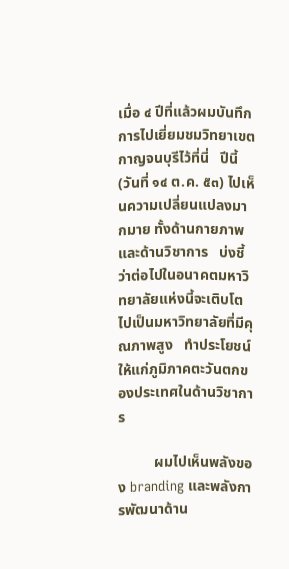เมื่อ ๔ ปีที่แล้วผมบันทึกการไปเยี่ยมชมวิทยาเขตกาญจนบุรีไว้ที่นี่   ปีนี้ (วันที่ ๑๔ ต.ค. ๕๓) ไปเห็นความเปลี่ยนแปลงมากมาย ทั้งด้านกายภาพ และด้านวิชาการ   บ่งชี้ว่าต่อไปในอนาคตมหาวิทยาลัยแห่งนี้จะเติบโตไปเป็นมหาวิทยาลัยที่มีคุณภาพสูง   ทำประโยชน์ให้แก่ภูมิภาคตะวันตกของประเทศในด้านวิชาการ

          ผมไปเห็นพลังของ branding และพลังการพัฒนาด้าน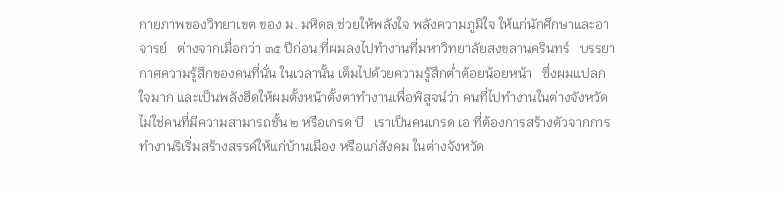กายภาพของวิทยาเขต ของ ม. มหิดล ช่วยให้พลังใจ พลังความภูมิใจ ให้แก่นักศึกษาและอาจารย์   ต่างจากเมื่อกว่า ๓๕ ปีก่อน ที่ผมลงไปทำงานที่มหาวิทยาลัยสงขลานครินทร์   บรรยากาศความรู้สึกของคนที่นั่น ในเวลานั้น เต็มไปด้วยความรู้สึกต่ำต้อยน้อยหน้า   ซึ่งผมแปลกใจมาก และเป็นพลังฮึดให้ผมตั้งหน้าตั้งตาทำงานเพื่อพิสูจน์ว่า คนที่ไปทำงานในต่างจังหวัดไม่ใช่คนที่มีความสามารถชั้น ๒ หรือเกรด บี   เราเป็นคนเกรด เอ ที่ต้องการสร้างตัวจากการทำงานริเริ่มสร้างสรรค์ให้แก่บ้านเมือง หรือแก่สังคม ในต่างจังหวัด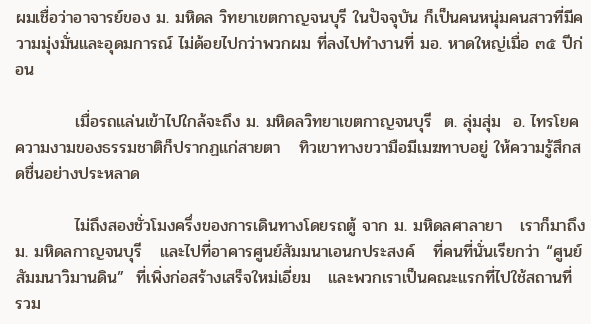ผมเชื่อว่าอาจารย์ของ ม. มหิดล วิทยาเขตกาญจนบุรี ในปัจจุบัน ก็เป็นคนหนุ่มคนสาวที่มีความมุ่งมั่นและอุดมการณ์ ไม่ด้อยไปกว่าพวกผม ที่ลงไปทำงานที่ มอ. หาดใหญ่เมื่อ ๓๕ ปีก่อน

          เมื่อรถแล่นเข้าไปใกล้จะถึง ม. มหิดลวิทยาเขตกาญจนบุรี  ต. ลุ่มสุ่ม  อ. ไทรโยค ความงามของธรรมชาติก็ปรากฏแก่สายตา   ทิวเขาทางขวามือมีเมฆทาบอยู่ ให้ความรู้สึกสดชื่นอย่างประหลาด

          ไม่ถึงสองชั่วโมงครึ่งของการเดินทางโดยรถตู้ จาก ม. มหิดลศาลายา   เราก็มาถึง ม. มหิดลกาญจนบุรี   และไปที่อาคารศูนย์สัมมนาเอนกประสงค์   ที่คนที่นั่นเรียกว่า “ศูนย์สัมมนาวิมานดิน”  ที่เพิ่งก่อสร้างเสร็จใหม่เอี่ยม   และพวกเราเป็นคณะแรกที่ไปใช้สถานที่   รวม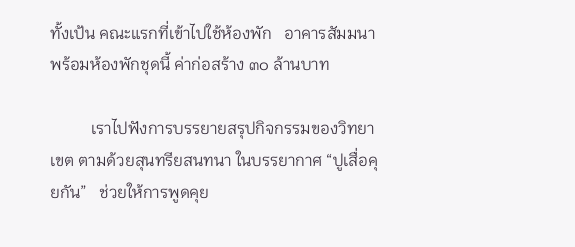ทั้งเป้น คณะแรกที่เข้าไปใช้ห้องพัก   อาคารสัมมนาพร้อมห้องพักชุดนี้ ค่าก่อสร้าง ๓๐ ล้านบาท

          เราไปฟังการบรรยายสรุปกิจกรรมของวิทยาเขต ตามด้วยสุนทรียสนทนา ในบรรยากาศ “ปูเสื่อคุยกัน”   ช่วยให้การพูดคุย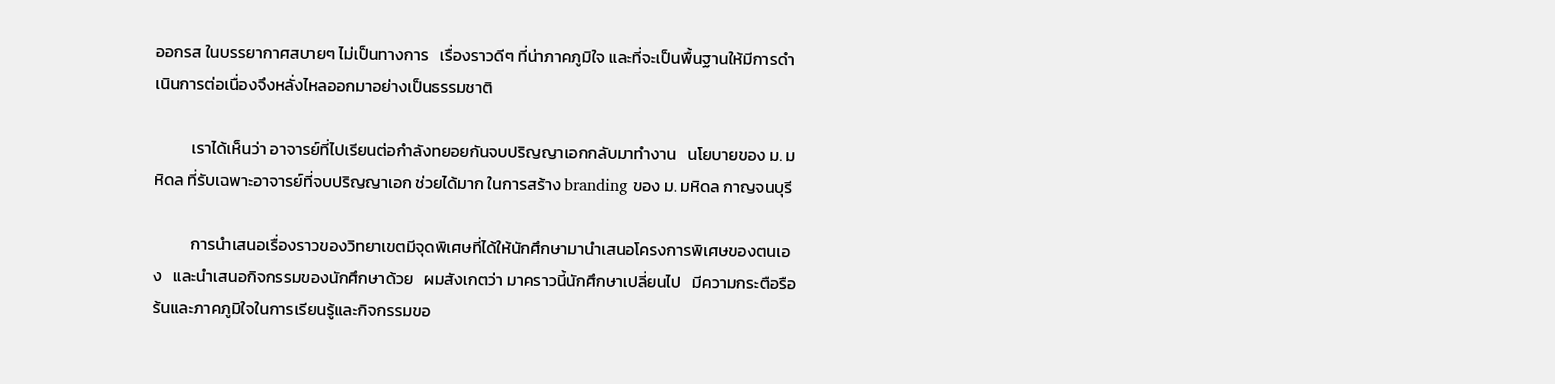ออกรส ในบรรยากาศสบายๆ ไม่เป็นทางการ   เรื่องราวดีๆ ที่น่าภาคภูมิใจ และที่จะเป็นพื้นฐานให้มีการดำเนินการต่อเนื่องจึงหลั่งไหลออกมาอย่างเป็นธรรมชาติ

          เราได้เห็นว่า อาจารย์ที่ไปเรียนต่อกำลังทยอยกันจบปริญญาเอกกลับมาทำงาน   นโยบายของ ม. มหิดล ที่รับเฉพาะอาจารย์ที่จบปริญญาเอก ช่วยได้มาก ในการสร้าง branding ของ ม. มหิดล กาญจนบุรี

          การนำเสนอเรื่องราวของวิทยาเขตมีจุดพิเศษที่ได้ให้นักศึกษามานำเสนอโครงการพิเศษของตนเอง   และนำเสนอกิจกรรมของนักศึกษาด้วย   ผมสังเกตว่า มาคราวนี้นักศึกษาเปลี่ยนไป   มีความกระตือรือร้นและภาคภูมิใจในการเรียนรู้และกิจกรรมขอ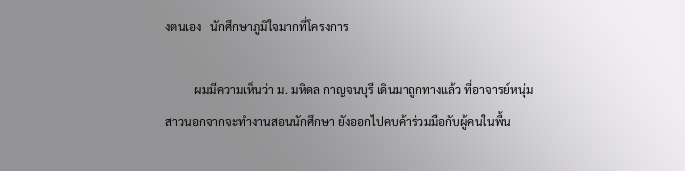งตนเอง   นักศึกษาภูมิใจมากที่โครงการ

          ผมมีความเห็นว่า ม. มหิดล กาญจนบุรี เดินมาถูกทางแล้ว ที่อาจารย์หนุ่มสาวนอกจากจะทำงานสอนนักศึกษา ยังออกไปคบค้าร่วมมือกับผู้คนในพื้น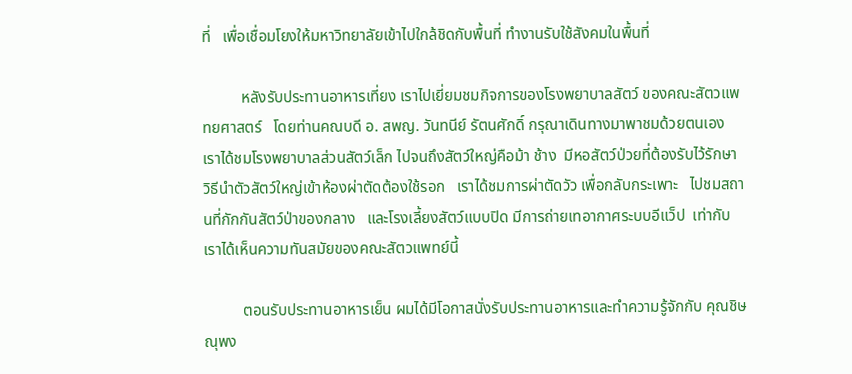ที่   เพื่อเชื่อมโยงให้มหาวิทยาลัยเข้าไปใกล้ชิดกับพื้นที่ ทำงานรับใช้สังคมในพื้นที่

          หลังรับประทานอาหารเที่ยง เราไปเยี่ยมชมกิจการของโรงพยาบาลสัตว์ ของคณะสัตวแพทยศาสตร์   โดยท่านคณบดี อ. สพญ. วันทนีย์ รัตนศักดิ์ กรุณาเดินทางมาพาชมด้วยตนเอง   เราได้ชมโรงพยาบาลส่วนสัตว์เล็ก ไปจนถึงสัตว์ใหญ่คือม้า ช้าง  มีหอสัตว์ป่วยที่ต้องรับไว้รักษา   วิธีนำตัวสัตว์ใหญ่เข้าห้องผ่าตัดต้องใช้รอก   เราได้ชมการผ่าตัดวัว เพื่อกลับกระเพาะ   ไปชมสถานที่กักกันสัตว์ป่าของกลาง   และโรงเลี้ยงสัตว์แบบปิด มีการถ่ายเทอากาศระบบอีแว็ป  เท่ากับเราได้เห็นความทันสมัยของคณะสัตวแพทย์นี้

          ตอนรับประทานอาหารเย็น ผมได้มีโอกาสนั่งรับประทานอาหารและทำความรู้จักกับ คุณชิษณุพง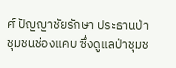ศ์ ปัญญาชัยรักษา ประธานป่าชุมชนช่องแคบ ซึ่งดูแลป่าชุมช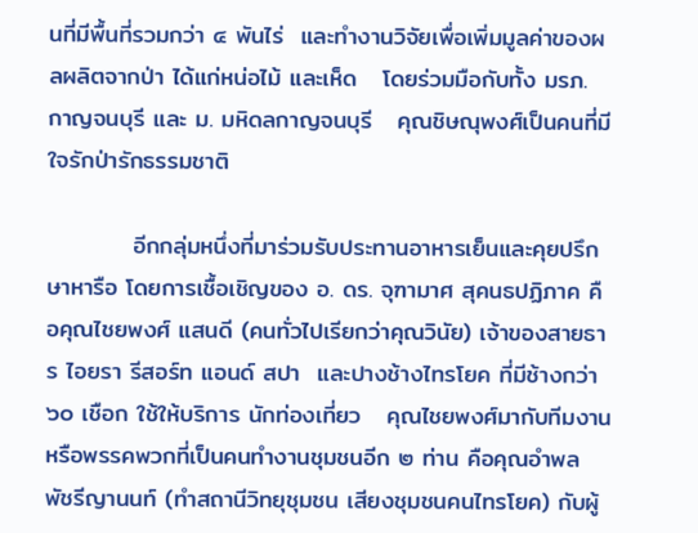นที่มีพื้นที่รวมกว่า ๔ พันไร่  และทำงานวิจัยเพื่อเพิ่มมูลค่าของผลผลิตจากป่า ได้แก่หน่อไม้ และเห็ด   โดยร่วมมือกับทั้ง มรภ. กาญจนบุรี และ ม. มหิดลกาญจนบุรี   คุณชิษณุพงศ์เป็นคนที่มีใจรักป่ารักธรรมชาติ

          อีกกลุ่มหนึ่งที่มาร่วมรับประทานอาหารเย็นและคุยปรึกษาหารือ โดยการเชื้อเชิญของ อ. ดร. จุฑามาศ สุคนธปฏิภาค คือคุณไชยพงศ์ แสนดี (คนทั่วไปเรียกว่าคุณวินัย) เจ้าของสายธาร ไอยรา รีสอร์ท แอนด์ สปา  และปางช้างไทรโยค ที่มีช้างกว่า ๖๐ เชือก ใช้ให้บริการ นักท่องเที่ยว   คุณไชยพงศ์มากับทีมงานหรือพรรคพวกที่เป็นคนทำงานชุมชนอีก ๒ ท่าน คือคุณอำพล พัชรีญานนท์ (ทำสถานีวิทยุชุมชน เสียงชุมชนคนไทรโยค) กับผู้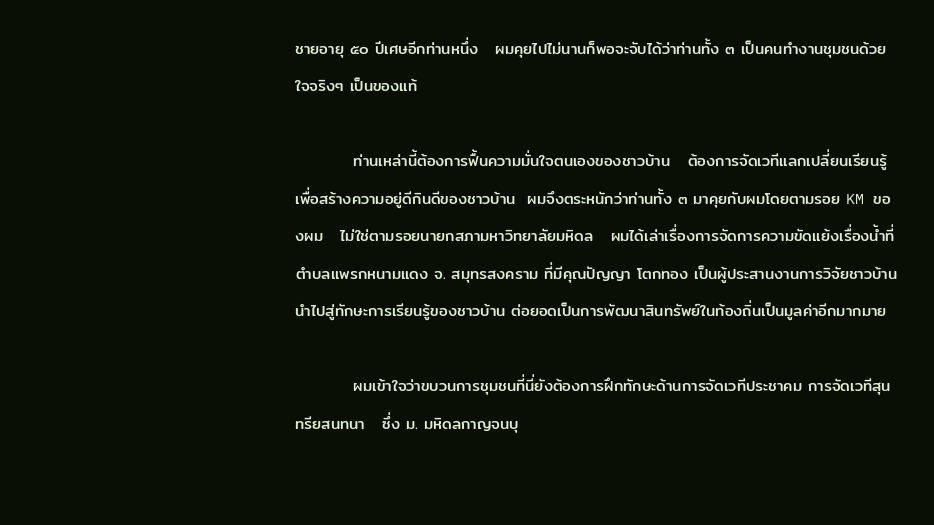ชายอายุ ๕๐ ปีเศษอีกท่านหนึ่ง   ผมคุยไปไม่นานก็พอจะจับได้ว่าท่านทั้ง ๓ เป็นคนทำงานชุมชนด้วยใจจริงๆ เป็นของแท้

          ท่านเหล่านี้ต้องการฟื้นความมั่นใจตนเองของชาวบ้าน   ต้องการจัดเวทีแลกเปลี่ยนเรียนรู้ เพื่อสร้างความอยู่ดีกินดีของชาวบ้าน  ผมจึงตระหนักว่าท่านทั้ง ๓ มาคุยกับผมโดยตามรอย KM ของผม   ไม่ใช่ตามรอยนายกสภามหาวิทยาลัยมหิดล   ผมได้เล่าเรื่องการจัดการความขัดแย้งเรื่องน้ำที่ตำบลแพรกหนามแดง จ. สมุทรสงคราม ที่มีคุณปัญญา โตกทอง เป็นผู้ประสานงานการวิจัยชาวบ้าน  นำไปสู่ทักษะการเรียนรู้ของชาวบ้าน ต่อยอดเป็นการพัฒนาสินทรัพย์ในท้องถิ่นเป็นมูลค่าอีกมากมาย

          ผมเข้าใจว่าขบวนการชุมชนที่นี่ยังต้องการฝึกทักษะด้านการจัดเวทีประชาคม การจัดเวทีสุนทรียสนทนา   ซึ่ง ม. มหิดลกาญจนบุ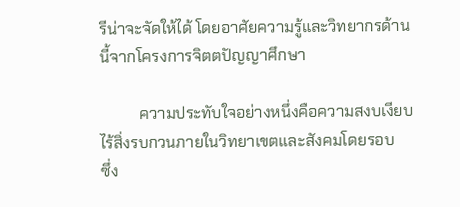รีน่าจะจัดให้ได้ โดยอาศัยความรู้และวิทยากรด้านนี้จากโครงการจิตตปัญญาศึกษา

          ความประทับใจอย่างหนึ่งคือความสงบเงียบไร้สิ่งรบกวนภายในวิทยาเขตและสังคมโดยรอบ   ซึ่ง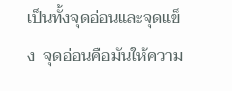เป็นทั้งจุดอ่อนและจุดแข็ง  จุดอ่อนคือมันให้ความ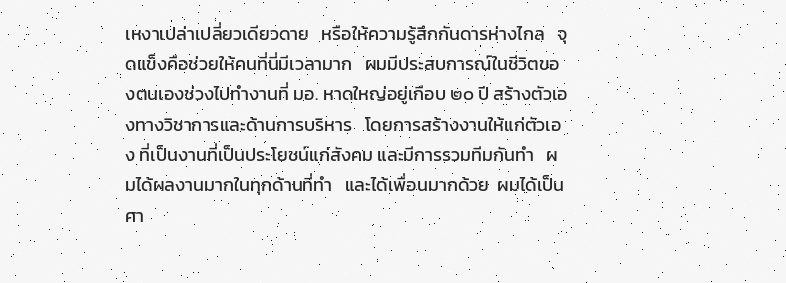เหงาเปล่าเปลี่ยวเดียวดาย   หรือให้ความรู้สึกกันดารห่างไกล   จุดแข็งคือช่วยให้คนที่นี่มีเวลามาก   ผมมีประสบการณ์ในชีวิตของตนเองช่วงไปทำงานที่ มอ. หาดใหญ่อยู่เกือบ ๒๐ ปี สร้างตัวเองทางวิชาการและด้านการบริหาร   โดยการสร้างงานให้แก่ตัวเอง ที่เป็นงานที่เป็นประโยชน์แก่สังคม และมีการรวมทีมกันทำ   ผมได้ผลงานมากในทุกด้านที่ทำ   และได้เพื่อนมากด้วย  ผมได้เป็นศา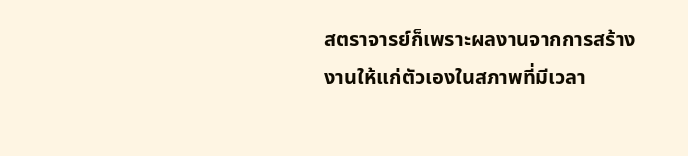สตราจารย์ก็เพราะผลงานจากการสร้างงานให้แก่ตัวเองในสภาพที่มีเวลา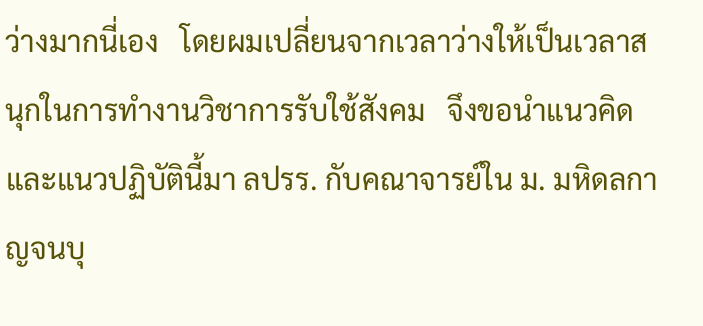ว่างมากนี่เอง   โดยผมเปลี่ยนจากเวลาว่างให้เป็นเวลาสนุกในการทำงานวิชาการรับใช้สังคม   จึงขอนำแนวคิดและแนวปฏิบัตินี้มา ลปรร. กับคณาจารย์ใน ม. มหิดลกาญจนบุ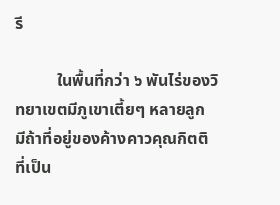รี

          ในพื้นที่กว่า ๖ พันไร่ของวิทยาเขตมีภูเขาเตี้ยๆ หลายลูก  มีถ้าที่อยู่ของค้างคาวคุณกิตติ ที่เป็น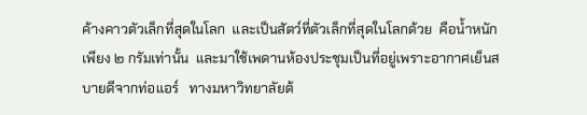ค้างคาวตัวเล็กที่สุดในโลก  และเป็นสัตว์ที่ตัวเล็กที่สุดในโลกด้วย  คือน้ำหนักเพียง ๒ กรัมเท่านั้น  และมาใช้เพดานห้องประชุมเป็นที่อยู่เพราะอากาศเย็นสบายดีจากท่อแอร์   ทางมหาวิทยาลัยต้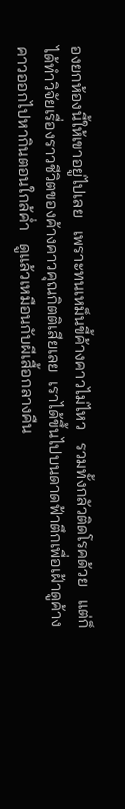องยกห้องนี้ให้เขาอยู่ไปเลย   เพราะทนเหม็นขี้ค้างคาวไม่ไหว   รวมทั้งกลัวติดโรคด้วย   แต่ก็ได้ทำวิจัยเรื่องราวชีวิตของค้างคาวคุณกิตติเสียเลย  เราได้ขึ้นไปบนดาดฟ้าตึกเพื่อเฝ้าดูค้างคาวออกไปหากินตอนใกล้ค่ำ   ดูแล้วเหมือนกับผีเสื้อกลางคืน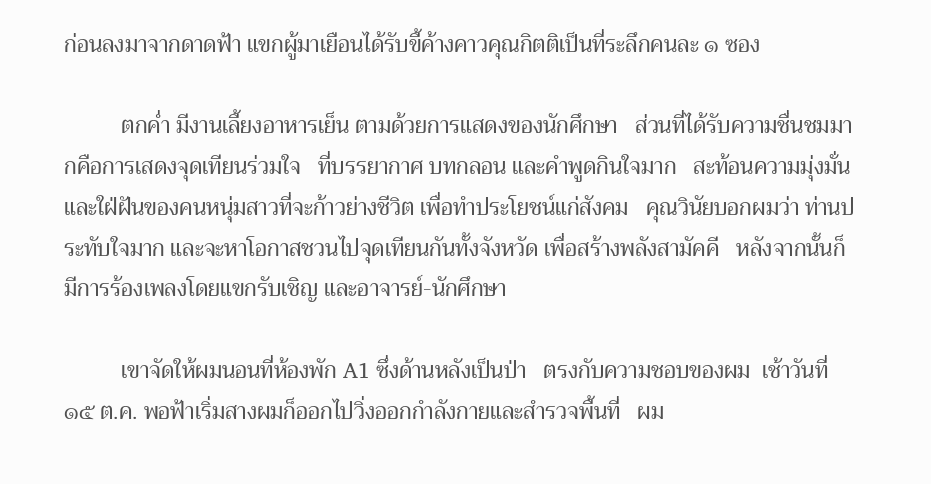ก่อนลงมาจากดาดฟ้า แขกผู้มาเยือนได้รับขี้ค้างคาวคุณกิตติเป็นที่ระลึกคนละ ๑ ซอง

          ตกค่ำ มีงานเลี้ยงอาหารเย็น ตามด้วยการแสดงของนักศึกษา   ส่วนที่ได้รับความชื่นชมมากคือการเสดงจุดเทียนร่วมใจ   ที่บรรยากาศ บทกลอน และคำพูดกินใจมาก   สะท้อนความมุ่งมั่นและใฝ่ฝันของคนหนุ่มสาวที่จะก้าวย่างชีวิต เพื่อทำประโยชน์แก่สังคม   คุณวินัยบอกผมว่า ท่านประทับใจมาก และจะหาโอกาสชวนไปจุดเทียนกันทั้งจังหวัด เพื่อสร้างพลังสามัคคี   หลังจากนั้นก็มีการร้องเพลงโดยแขกรับเชิญ และอาจารย์-นักศึกษา

          เขาจัดให้ผมนอนที่ห้องพัก A1 ซึ่งด้านหลังเป็นป่า   ตรงกับความชอบของผม  เช้าวันที่ ๑๕ ต.ค. พอฟ้าเริ่มสางผมก็ออกไปวิ่งออกกำลังกายและสำรวจพื้นที่   ผม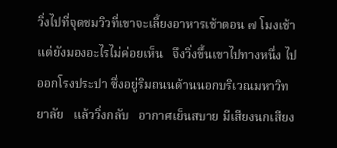วิ่งไปที่จุดชมวิวที่เขาจะเลี้ยงอาหารเช้าตอน ๗ โมงเช้า   แต่ยังมองอะไรไม่ค่อยเห็น   จึงวิ่งขึ้นเขาไปทางหนึ่ง ไปออกโรงประปา ซึ่งอยู่ริมถนนด้านนอกบริเวณมหาวิทยาลัย   แล้ววิ่งกลับ   อากาศเย็นสบาย มีเสียงนกเสียง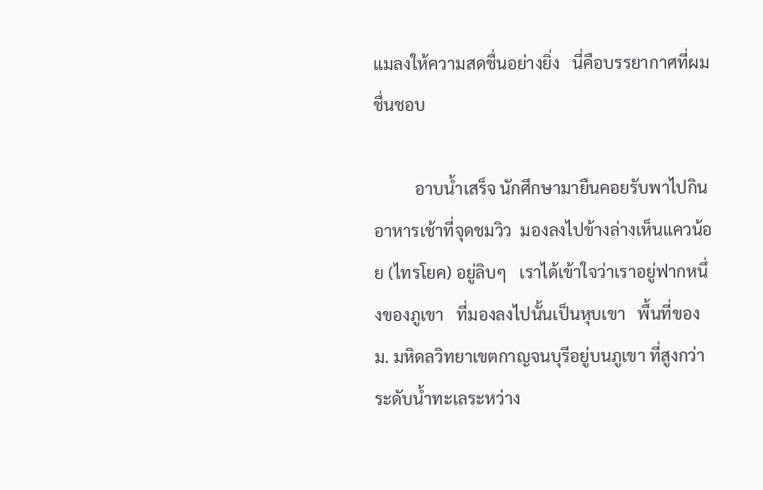แมลงให้ความสดชื่นอย่างยิ่ง   นี่คือบรรยากาศที่ผมชื่นชอบ

          อาบน้ำเสร็จ นักศึกษามายืนคอยรับพาไปกินอาหารเช้าที่จุดชมวิว  มองลงไปข้างล่างเห็นแควน้อย (ไทรโยค) อยู่ลิบๆ   เราได้เข้าใจว่าเราอยู่ฟากหนึ่งของภูเขา   ที่มองลงไปนั้นเป็นหุบเขา   พื้นที่ของ ม. มหิดลวิทยาเขตกาญจนบุรีอยู่บนภูเขา ที่สูงกว่าระดับน้ำทะเลระหว่าง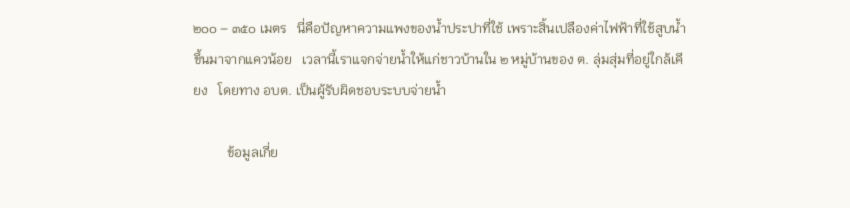๒๐๐ – ๓๕๐ เมตร   นี่คือปัญหาความแพงของน้ำประปาที่ใช้ เพราะสิ้นเปลืองค่าไฟฟ้าที่ใช้สูบน้ำขึ้นมาจากแควน้อย   เวลานี้เราแจกจ่ายน้ำให้แก่ชาวบ้านใน ๒ หมู่บ้านของ ต. ลุ่มสุ่มที่อยู่ใกล้เคียง   โดยทาง อบต. เป็นผู้รับผิดชอบระบบจ่ายน้ำ

          ข้อมูลเกี่ย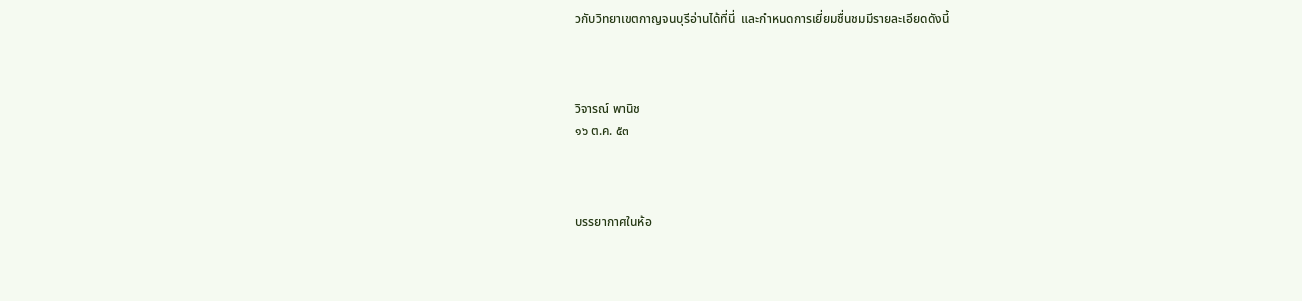วกับวิทยาเขตกาญจนบุรีอ่านได้ที่นี่  และกำหนดการเยี่ยมชื่นชมมีรายละเอียดดังนี้



วิจารณ์ พานิช
๑๖ ต.ค. ๕๓



บรรยากาศในห้อ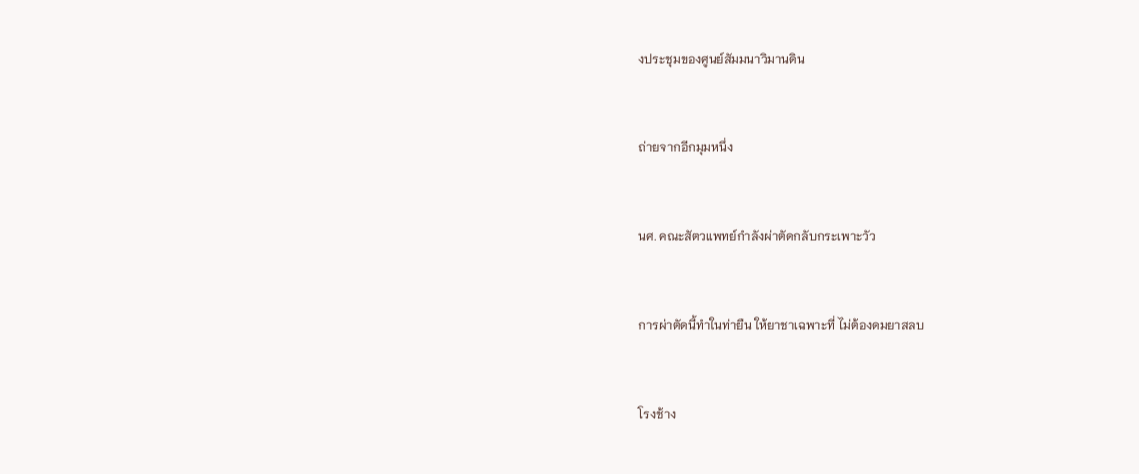งประชุมของศูนย์สัมมนาวิมานดิน



ถ่ายจากอีกมุมหนึ่ง



นศ. คณะสัตวแพทย์กำลังผ่าตัดกลับกระเพาะวัว



การผ่าตัดนี้ทำในท่ายืน ให้ยาชาเฉพาะที่ ไม่ต้องดมยาสลบ



โรงช้าง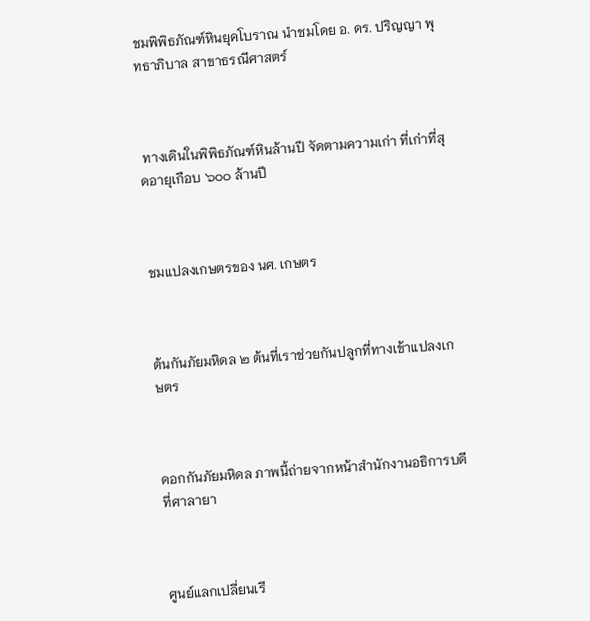ชมพิพิธภัณฑ์หินยุคโบราณ นำชมโดย อ. ดร. ปริญญา พุทธาภิบาล สาขาธรณีศาสตร์



 ทางเดินในพิพิธภัณฑ์หินล้านปี จัดตามความเก่า ที่เก่าที่สุดอายุเกือบ ๖๐๐ ล้านปี



ชมแปลงเกษตรของ นศ. เกษตร



ต้นกันภัยมหิดล ๒ ต้นที่เราช่วยกันปลูกที่ทางเข้าแปลงเกษตร



ดอกกันภัยมหิดล ภาพนี้ถ่ายจากหน้าสำนักงานอธิการบดีที่ศาลายา



ศูนย์แลกเปลี่ยนเรี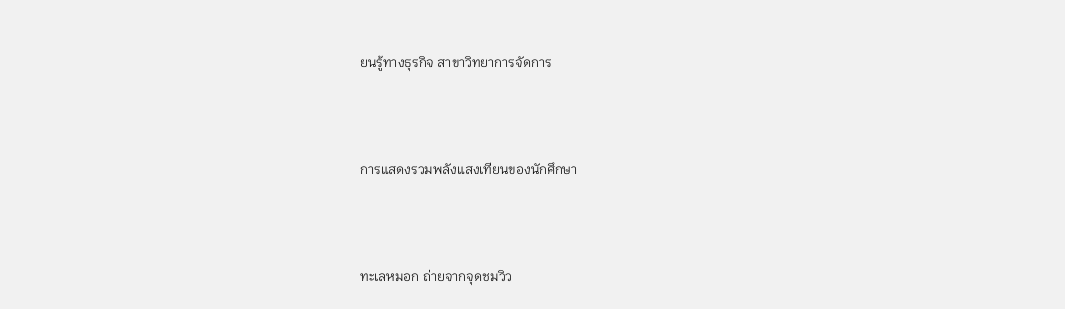ยนรู้ทางธุรกิจ สาขาวิทยาการจัดการ



การแสดงรวมพลังแสงเทียนของนักศึกษา



ทะเลหมอก ถ่ายจากจุดชมวิว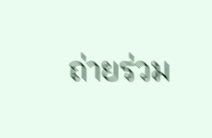ถ่ายร่วม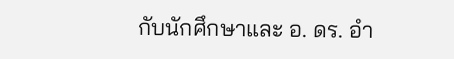กับนักศึกษาและ อ. ดร. อำ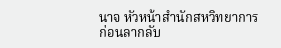นาจ หัวหน้าสำนักสหวิทยาการ ก่อนลากลับ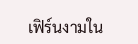เฟิร์นงามใน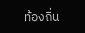ท้องถิ่น